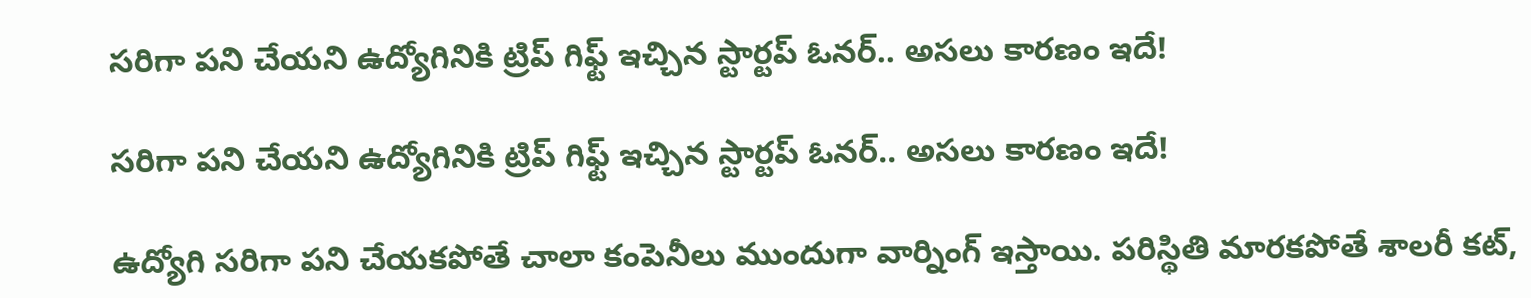సరిగా పని చేయని ఉద్యోగినికి ట్రిప్ గిఫ్ట్ ఇచ్చిన స్టార్టప్ ఓనర్.. అసలు కారణం ఇదే!

సరిగా పని చేయని ఉద్యోగినికి ట్రిప్ గిఫ్ట్ ఇచ్చిన స్టార్టప్ ఓనర్.. అసలు కారణం ఇదే!

ఉద్యోగి సరిగా పని చేయకపోతే చాలా కంపెనీలు ముందుగా వార్నింగ్ ఇస్తాయి. పరిస్థితి మారకపోతే శాలరీ కట్,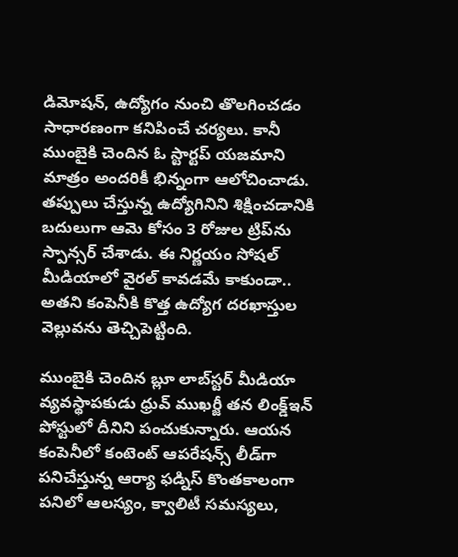డిమోషన్, ఉద్యోగం నుంచి తొలగించడం సాధారణంగా కనిపించే చర్యలు. కానీ ముంబైకి చెందిన ఓ స్టార్టప్ యజమాని మాత్రం అందరికీ భిన్నంగా ఆలోచించాడు. తప్పులు చేస్తున్న ఉద్యోగినిని శిక్షించడానికి బదులుగా ఆమె కోసం 3 రోజుల ట్రిప్‌ను స్పాన్సర్ చేశాడు. ఈ నిర్ణయం సోషల్ మీడియాలో వైరల్ కావడమే కాకుండా.. అతని కంపెనీకి కొత్త ఉద్యోగ దరఖాస్తుల వెల్లువను తెచ్చిపెట్టింది.

ముంబైకి చెందిన బ్లూ లాబ్‌స్టర్ మీడియా వ్యవస్థాపకుడు ధ్రువ్ ముఖర్జీ తన లింక్డ్‌ఇన్ పోస్టులో దీనిని పంచుకున్నారు. ఆయన కంపెనీలో కంటెంట్ ఆపరేషన్స్ లీడ్‌గా పనిచేస్తున్న ఆర్యా ఫడ్నిస్ కొంతకాలంగా పనిలో ఆలస్యం, క్వాలిటీ సమస్యలు,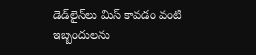డెడ్‌లైన్‌లు మిస్ కావడం వంటి ఇబ్బందులను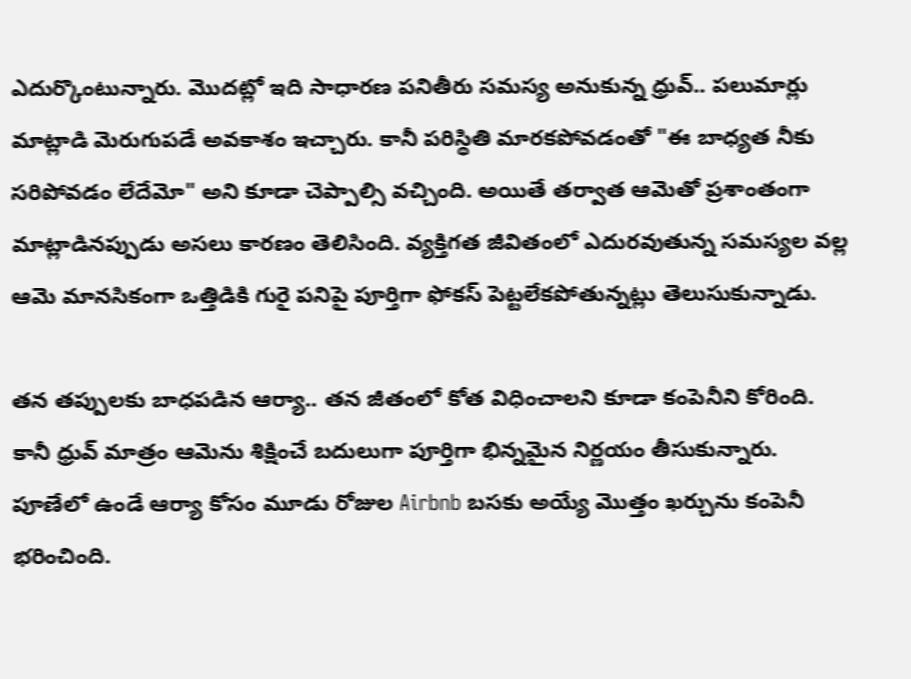ఎదుర్కొంటున్నారు. మొదట్లో ఇది సాధారణ పనితీరు సమస్య అనుకున్న ధ్రువ్.. పలుమార్లు మాట్లాడి మెరుగుపడే అవకాశం ఇచ్చారు. కానీ పరిస్థితి మారకపోవడంతో "ఈ బాధ్యత నీకు సరిపోవడం లేదేమో" అని కూడా చెప్పాల్సి వచ్చింది. అయితే తర్వాత ఆమెతో ప్రశాంతంగా మాట్లాడినప్పుడు అసలు కారణం తెలిసింది. వ్యక్తిగత జీవితంలో ఎదురవుతున్న సమస్యల వల్ల ఆమె మానసికంగా ఒత్తిడికి గురై పనిపై పూర్తిగా ఫోకస్ పెట్టలేకపోతున్నట్లు తెలుసుకున్నాడు.

తన తప్పులకు బాధపడిన ఆర్యా.. తన జీతంలో కోత విధించాలని కూడా కంపెనీని కోరింది. కానీ ధ్రువ్ మాత్రం ఆమెను శిక్షించే బదులుగా పూర్తిగా భిన్నమైన నిర్ణయం తీసుకున్నారు. పూణేలో ఉండే ఆర్యా కోసం మూడు రోజుల Airbnb బసకు అయ్యే మొత్తం ఖర్చును కంపెనీ భరించింది.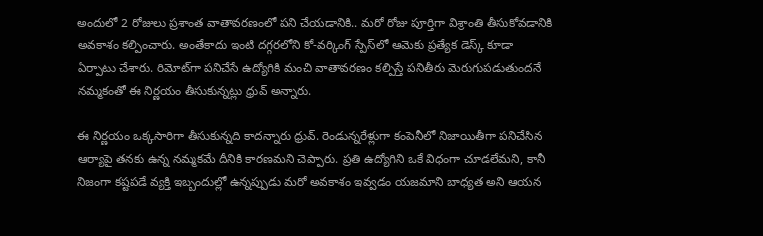అందులో 2 రోజులు ప్రశాంత వాతావరణంలో పని చేయడానికి.. మరో రోజు పూర్తిగా విశ్రాంతి తీసుకోవడానికి అవకాశం కల్పించారు. అంతేకాదు ఇంటి దగ్గరలోని కో-వర్కింగ్ స్పేస్‌లో ఆమెకు ప్రత్యేక డెస్క్ కూడా ఏర్పాటు చేశారు. రిమోట్‌గా పనిచేసే ఉద్యోగికి మంచి వాతావరణం కల్పిస్తే పనితీరు మెరుగుపడుతుందనే నమ్మకంతో ఈ నిర్ణయం తీసుకున్నట్లు ధ్రువ్ అన్నారు.

ఈ నిర్ణయం ఒక్కసారిగా తీసుకున్నది కాదన్నారు ధ్రువ్. రెండున్నరేళ్లుగా కంపెనీలో నిజాయితీగా పనిచేసిన ఆర్యాపై తనకు ఉన్న నమ్మకమే దీనికి కారణమని చెప్పారు. ప్రతి ఉద్యోగిని ఒకే విధంగా చూడలేమని, కానీ నిజంగా కష్టపడే వ్యక్తి ఇబ్బందుల్లో ఉన్నప్పుడు మరో అవకాశం ఇవ్వడం యజమాని బాధ్యత అని ఆయన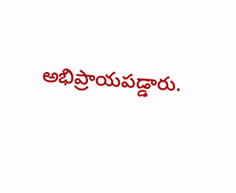అభిప్రాయపడ్డారు.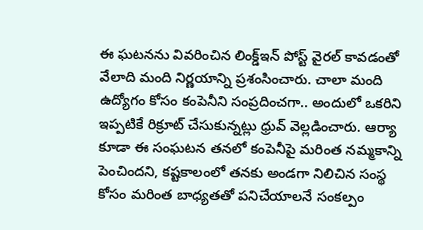ఈ ఘటనను వివరించిన లింక్డ్‌ఇన్ పోస్ట్ వైరల్ కావడంతో వేలాది మంది నిర్ణయాన్ని ప్రశంసించారు. చాలా మంది ఉద్యోగం కోసం కంపెనీని సంప్రదించగా.. అందులో ఒకరిని ఇప్పటికే రిక్రూట్ చేసుకున్నట్లు ధ్రువ్ వెల్లడించారు. ఆర్యా కూడా ఈ సంఘటన తనలో కంపెనీపై మరింత నమ్మకాన్ని పెంచిందని, కష్టకాలంలో తనకు అండగా నిలిచిన సంస్థ కోసం మరింత బాధ్యతతో పనిచేయాలనే సంకల్పం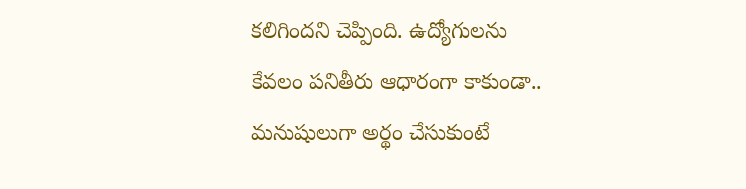కలిగిందని చెప్పింది. ఉద్యోగులను కేవలం పనితీరు ఆధారంగా కాకుండా.. మనుషులుగా అర్థం చేసుకుంటే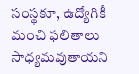సంస్థకూ, ఉద్యోగికీ మంచి ఫలితాలు సాధ్యమవుతాయని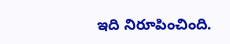ఇది నిరూపించింది.